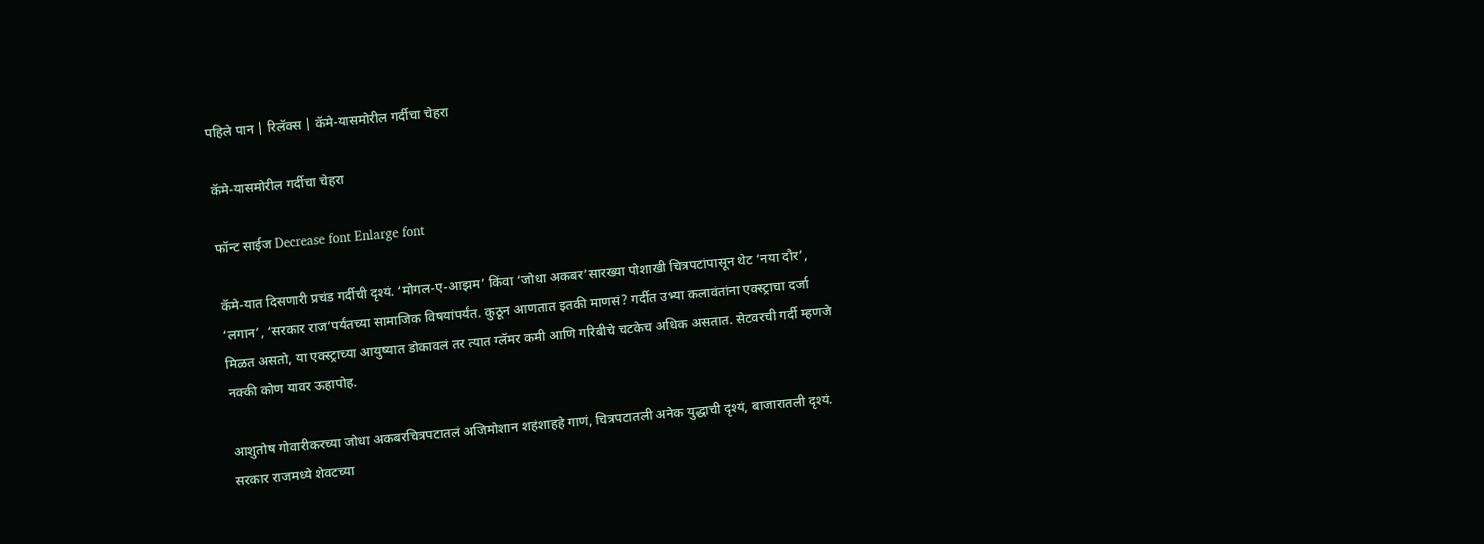पहिले पान | रिलॅक्स | कॅमे-यासमोरील गर्दीचा चेहरा

कॅमे-यासमोरील गर्दीचा चेहरा

फॉन्ट साईज Decrease font Enlarge font

कॅमे-यात दिसणारी प्रचंड गर्दीची दृश्यं. ‘मोगल-ए-आझम’ किंवा ‘जोधा अकबर’सारख्या पोशाखी चित्रपटांपासून थेट ‘नया दौर’, ‘लगान’, ‘सरकार राज’पर्यंतच्या सामाजिक विषयांपर्यंत. कुठून आणतात इतकी माणसं? गर्दीत उभ्या कलावंतांना एक्स्ट्राचा दर्जा मिळत असतो, या एक्स्ट्राच्या आयुष्यात डोकावलं तर त्यात ग्लॅमर कमी आणि गरिबीचे चटकेच अधिक असतात. सेटवरची गर्दी म्हणजे नक्की कोण यावर ऊहापोह.

आशुतोष गोवारीकरच्या जोधा अकबरचित्रपटातलं अजिमोशान शहंशाहहे गाणं, चित्रपटातली अनेक युद्धाची दृश्यं, बाजारातली दृश्यं. सरकार राजमध्ये शेवटच्या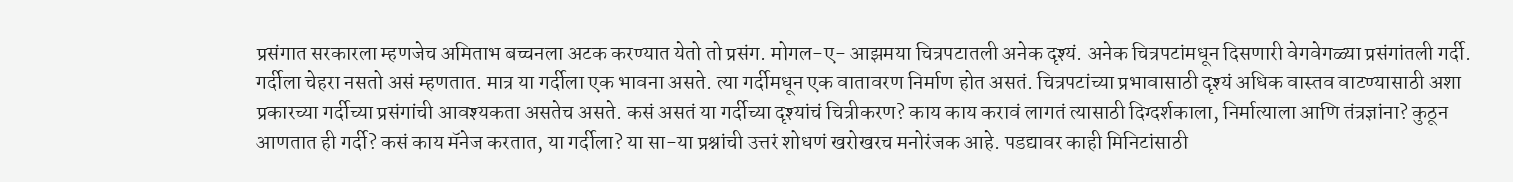प्रसंगात सरकारला म्हणजेच अमिताभ बच्चनला अटक करण्यात येतो तो प्रसंग. मोगल-ए- आझमया चित्रपटातली अनेक दृश्यं. अनेक चित्रपटांमधून दिसणारी वेगवेगळ्या प्रसंगांतली गर्दी. गर्दीला चेहरा नसतो असं म्हणतात. मात्र या गर्दीला एक भावना असते. त्या गर्दीमधून एक वातावरण निर्माण होत असतं. चित्रपटांच्या प्रभावासाठी दृश्यं अधिक वास्तव वाटण्यासाठी अशा प्रकारच्या गर्दीच्या प्रसंगांची आवश्यकता असतेच असते. कसं असतं या गर्दीच्या दृश्यांचं चित्रीकरण? काय काय करावं लागतं त्यासाठी दिग्दर्शकाला, निर्मात्याला आणि तंत्रज्ञांना? कुठून आणतात ही गर्दी? कसं काय मॅनेज करतात, या गर्दीला? या सा-या प्रश्नांची उत्तरं शोधणं खरोखरच मनोरंजक आहे. पडद्यावर काही मिनिटांसाठी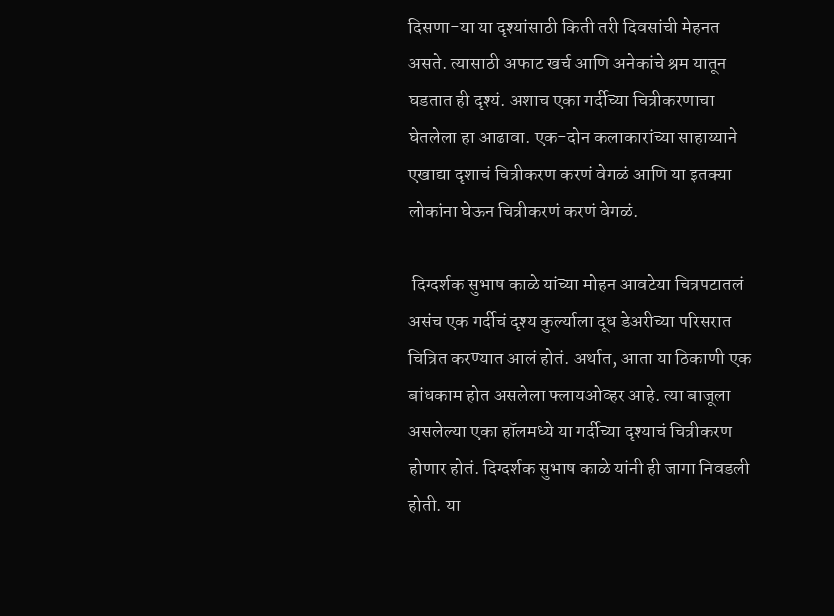दिसणा-या या दृश्यांसाठी किती तरी दिवसांची मेहनत असते. त्यासाठी अफाट खर्च आणि अनेकांचे श्रम यातून घडतात ही दृश्यं. अशाच एका गर्दीच्या चित्रीकरणाचा घेतलेला हा आढावा. एक-दोन कलाकारांच्या साहाय्याने एखाद्या दृशाचं चित्रीकरण करणं वेगळं आणि या इतक्या लोकांना घेऊन चित्रीकरणं करणं वेगळं.

 दिग्दर्शक सुभाष काळे यांच्या मोहन आवटेया चित्रपटातलं असंच एक गर्दीचं दृश्य कुर्ल्याला दूध डेअरीच्या परिसरात चित्रित करण्यात आलं होतं. अर्थात, आता या ठिकाणी एक बांधकाम होत असलेला फ्लायओव्हर आहे. त्या बाजूला असलेल्या एका हॉलमध्ये या गर्दीच्या दृश्याचं चित्रीकरण होणार होतं. दिग्दर्शक सुभाष काळे यांनी ही जागा निवडली होती. या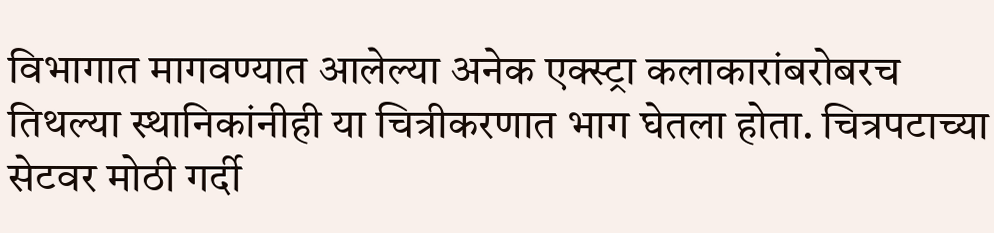विभागात मागवण्यात आलेल्या अनेक एक्स्ट्रा कलाकारांबरोबरच तिथल्या स्थानिकांनीही या चित्रीकरणात भाग घेतला होता. चित्रपटाच्या सेटवर मोठी गर्दी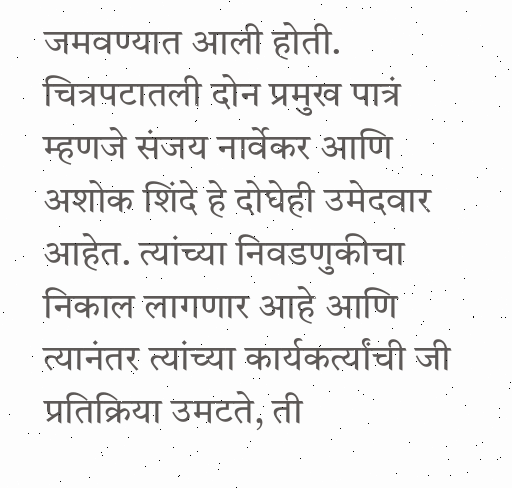जमवण्यात आली होती. चित्रपटातली दोन प्रमुख पात्रं म्हणजे संजय नार्वेकर आणि अशोक शिंदे हे दोघेही उमेदवार आहेत. त्यांच्या निवडणुकीचा निकाल लागणार आहे आणि त्यानंतर त्यांच्या कार्यकर्त्यांची जी प्रतिक्रिया उमटते, ती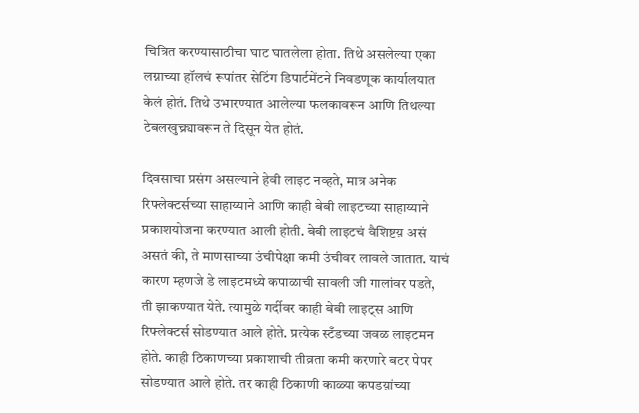चित्रित करण्यासाठीचा घाट घातलेला होता. तिथे असलेल्या एका लग्नाच्या हॉलचं रूपांतर सेटिंग डिपार्टमेंटने निवडणूक कार्यालयात केलं होतं. तिथे उभारण्यात आलेल्या फलकावरून आणि तिथल्या टेबलखुच्र्यावरून ते दिसून येत होतं.

दिवसाचा प्रसंग असल्याने हेवी लाइट नव्हते, मात्र अनेक रिफ्लेक्टर्सच्या साहाय्याने आणि काही बेबी लाइटच्या साहाय्याने प्रकाशयोजना करण्यात आली होती. बेबी लाइटचं वैशिष्टय़ असं असतं की, ते माणसाच्या उंचीपेक्षा कमी उंचीवर लावले जातात. याचं कारण म्हणजे डे लाइटमध्ये कपाळाची सावली जी गालांवर पडते, ती झाकण्यात येते. त्यामुळे गर्दीवर काही बेबी लाइट्स आणि रिफ्लेक्टर्स सोडण्यात आले होते. प्रत्येक स्टँडच्या जवळ लाइटमन होते. काही ठिकाणच्या प्रकाशाची तीव्रता कमी करणारे बटर पेपर सोडण्यात आले होते. तर काही ठिकाणी काळ्या कपडय़ांच्या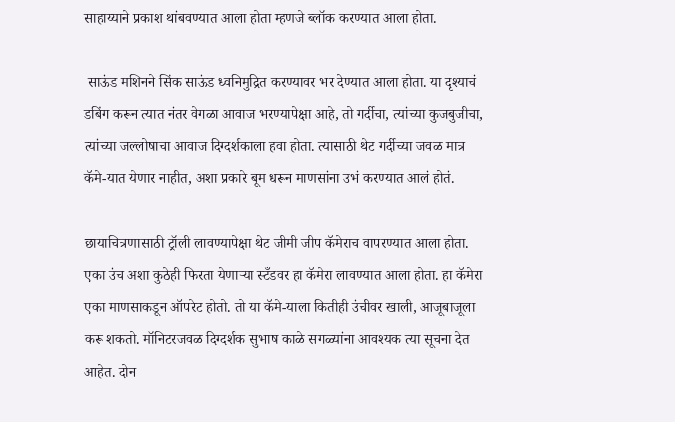साहाय्याने प्रकाश थांबवण्यात आला होता म्हणजे ब्लॉक करण्यात आला होता.

 साऊंड मशिनने सिंक साऊंड ध्वनिमुद्रित करण्यावर भर देण्यात आला होता. या दृश्याचं डबिंग करून त्यात नंतर वेगळा आवाज भरण्यापेक्षा आहे, तो गर्दीचा, त्यांच्या कुजबुजीचा, त्यांच्या जल्लोषाचा आवाज दिग्दर्शकाला हवा होता. त्यासाठी थेट गर्दीच्या जवळ मात्र कॅमे-यात येणार नाहीत, अशा प्रकारे बूम धरून माणसांना उभं करण्यात आलं होतं.

छायाचित्रणासाठी ट्रॉली लावण्यापेक्षा थेट जीमी जीप कॅमेराच वापरण्यात आला होता. एका उंच अशा कुठेही फिरता येणाऱ्या स्टँडवर हा कॅमेरा लावण्यात आला होता. हा कॅमेरा एका माणसाकडून ऑपरेट होतो. तो या कॅमे-याला कितीही उंचीवर खाली, आजूबाजूला करू शकतो. मॉनिटरजवळ दिग्दर्शक सुभाष काळे सगळ्यांना आवश्यक त्या सूचना देत आहेत. दोन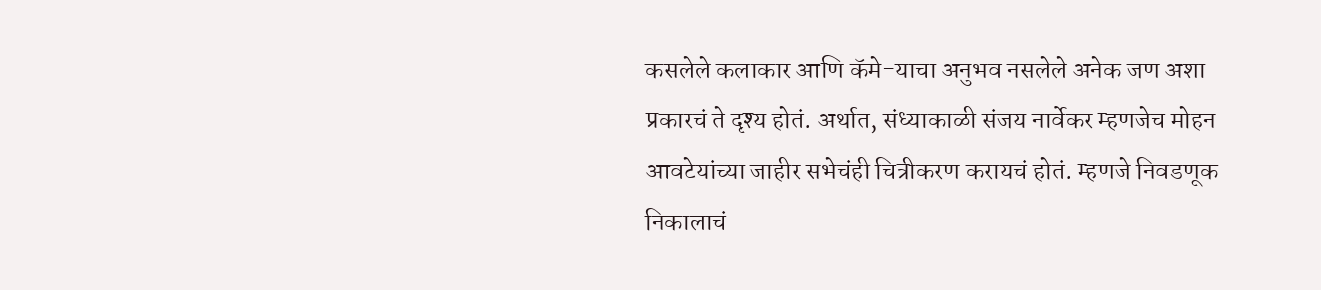कसलेले कलाकार आणि कॅमे-याचा अनुभव नसलेले अनेक जण अशा प्रकारचं ते दृश्य होतं. अर्थात, संध्याकाळी संजय नार्वेकर म्हणजेच मोहन आवटेयांच्या जाहीर सभेचंही चित्रीकरण करायचं होतं. म्हणजे निवडणूक निकालाचं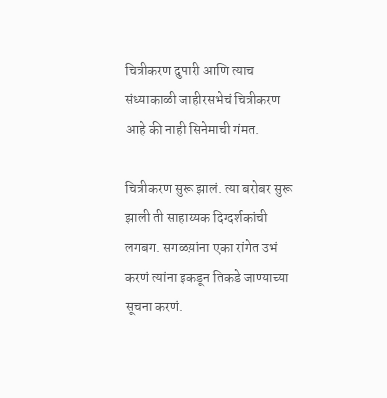चित्रीकरण दुपारी आणि त्याच संध्याकाळी जाहीरसभेचं चित्रीकरण आहे की नाही सिनेमाची गंमत.

चित्रीकरण सुरू झालं. त्या बरोबर सुरू झाली ती साहाय्यक दिग्दर्शकांची लगबग. सगळय़ांना एका रांगेत उभं करणं त्यांना इकडून तिकडे जाण्याच्या सूचना करणं.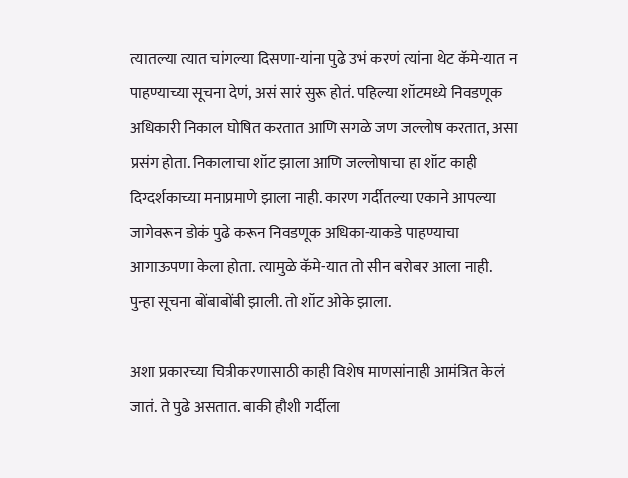त्यातल्या त्यात चांगल्या दिसणा-यांना पुढे उभं करणं त्यांना थेट कॅमे-यात न पाहण्याच्या सूचना देणं, असं सारं सुरू होतं. पहिल्या शॉटमध्ये निवडणूक अधिकारी निकाल घोषित करतात आणि सगळे जण जल्लोष करतात, असा प्रसंग होता. निकालाचा शॉट झाला आणि जल्लोषाचा हा शॉट काही दिग्दर्शकाच्या मनाप्रमाणे झाला नाही. कारण गर्दीतल्या एकाने आपल्या जागेवरून डोकं पुढे करून निवडणूक अधिका-याकडे पाहण्याचा आगाऊपणा केला होता. त्यामुळे कॅमे-यात तो सीन बरोबर आला नाही. पुन्हा सूचना बोंबाबोंबी झाली. तो शॉट ओके झाला.

अशा प्रकारच्या चित्रीकरणासाठी काही विशेष माणसांनाही आमंत्रित केलं जातं. ते पुढे असतात. बाकी हौशी गर्दीला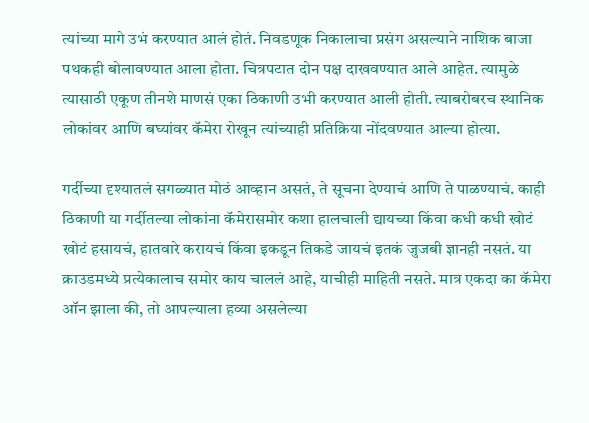त्यांच्या मागे उभं करण्यात आलं होतं. निवडणूक निकालाचा प्रसंग असल्याने नाशिक बाजा पथकही बोलावण्यात आला होता. चित्रपटात दोन पक्ष दाखवण्यात आले आहेत. त्यामुळे त्यासाठी एकूण तीनशे माणसं एका ठिकाणी उभी करण्यात आली होती. त्याबरोबरच स्थानिक लोकांवर आणि बघ्यांवर कॅमेरा रोखून त्यांच्याही प्रतिक्रिया नोंदवण्यात आल्या होत्या.

गर्दीच्या दृश्यातलं सगळ्यात मोठं आव्हान असतं, ते सूचना देण्याचं आणि ते पाळण्याचं. काही ठिकाणी या गर्दीतल्या लोकांना कॅमेरासमोर कशा हालचाली द्यायच्या किंवा कधी कधी खोटं खोटं हसायचं, हातवारे करायचं किंवा इकडून तिकडे जायचं इतकं जुजबी ज्ञानही नसतं. या क्राउडमध्ये प्रत्येकालाच समोर काय चाललं आहे, याचीही माहिती नसते. मात्र एकदा का कॅमेरा ऑन झाला की, तो आपल्याला हव्या असलेल्या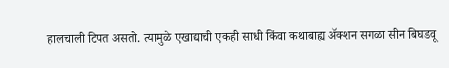हालचाली टिपत असतो. त्यामुळे एखाद्याची एकही साधी किंवा कथाबाह्य अ‍ॅक्शन सगळा सीन बिघडवू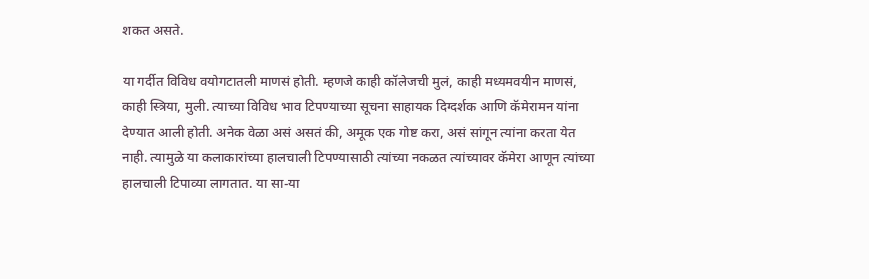शकत असते.

या गर्दीत विविध वयोगटातली माणसं होती. म्हणजे काही कॉलेजची मुलं, काही मध्यमवयीन माणसं, काही स्त्रिया, मुली. त्याच्या विविध भाव टिपण्याच्या सूचना साहायक दिग्दर्शक आणि कॅमेरामन यांना देण्यात आली होती. अनेक वेळा असं असतं की, अमूक एक गोष्ट करा, असं सांगून त्यांना करता येत नाही. त्यामुळे या कलाकारांच्या हालचाली टिपण्यासाठी त्यांच्या नकळत त्यांच्यावर कॅमेरा आणून त्यांच्या हालचाली टिपाव्या लागतात. या सा-या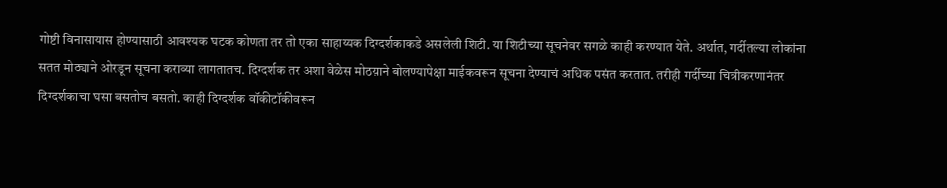गोष्टी विनासायास होण्यासाठी आवश्यक घटक कोणता तर तो एका साहाय्यक दिग्दर्शकाकडे असलेली शिटी. या शिटीच्या सूचनेवर सगळे काही करण्यात येते. अर्थात, गर्दीतल्या लोकांना सतत मोठ्याने ओरडून सूचना कराव्या लागतातच. दिग्दर्शक तर अशा वेळेस मोठय़ाने बोलण्यापेक्षा माईकवरून सूचना देण्याचं अधिक पसंत करतात. तरीही गर्दीच्या चित्रीकरणानंतर दिग्दर्शकाचा घसा बसतोच बसतो. काही दिग्दर्शक वॉकीटॉकीवरून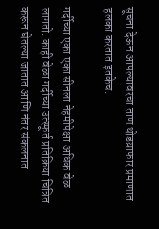सूचना देऊन आपल्यावरचा ताण थोडय़ाफार प्रमाणात हलका करतात इतकेच.

गर्दीच्या एका एका सीनला नेहमीपेक्षा अधिक वेळ लागतो. काही वेळा गर्दीच्या उत्स्फूर्त प्रतिक्रिया चित्रित करून घेतल्या जातात आणि नंतर संकलनात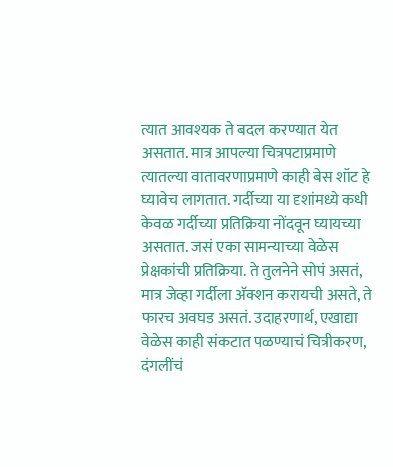त्यात आवश्यक ते बदल करण्यात येत असतात. मात्र आपल्या चित्रपटाप्रमाणे त्यातल्या वातावरणाप्रमाणे काही बेस शॉट हे घ्यावेच लागतात. गर्दीच्या या दृशांमध्ये कधी केवळ गर्दीच्या प्रतिक्रिया नोंदवून घ्यायच्या असतात. जसं एका सामन्याच्या वेळेस प्रेक्षकांची प्रतिक्रिया. ते तुलनेने सोपं असतं, मात्र जेव्हा गर्दीला अ‍ॅक्शन करायची असते, ते फारच अवघड असतं. उदाहरणार्थ, एखाद्या वेळेस काही संकटात पळण्याचं चित्रीकरण, दंगलींचं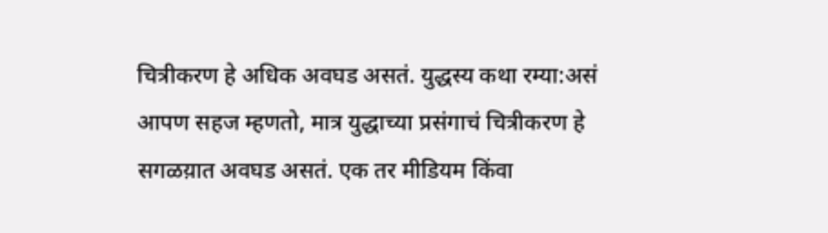चित्रीकरण हे अधिक अवघड असतं. युद्धस्य कथा रम्या:असं आपण सहज म्हणतो, मात्र युद्धाच्या प्रसंगाचं चित्रीकरण हे सगळय़ात अवघड असतं. एक तर मीडियम किंवा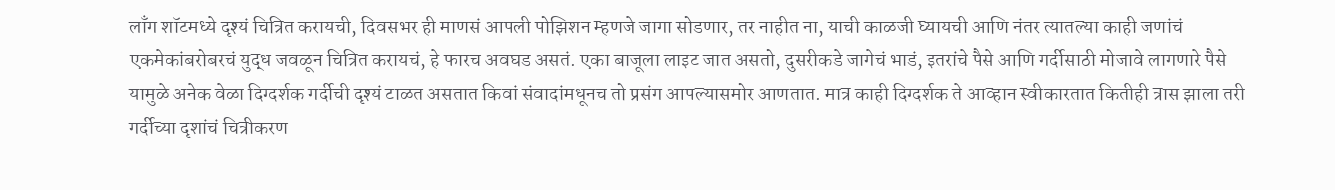लाँग शॉटमध्ये दृश्यं चित्रित करायची, दिवसभर ही माणसं आपली पोझिशन म्हणजे जागा सोडणार, तर नाहीत ना, याची काळजी घ्यायची आणि नंतर त्यातल्या काही जणांचं एकमेकांबरोबरचं युद्ध जवळून चित्रित करायचं, हे फारच अवघड असतं. एका बाजूला लाइट जात असतो, दुसरीकडे जागेचं भाडं, इतरांचे पैसे आणि गर्दीसाठी मोजावे लागणारे पैसे यामुळे अनेक वेळा दिग्दर्शक गर्दीची दृश्यं टाळत असतात किवां संवादांमधूनच तो प्रसंग आपल्यासमोर आणतात. मात्र काही दिग्दर्शक ते आव्हान स्वीकारतात कितीही त्रास झाला तरी गर्दीच्या दृशांचं चित्रीकरण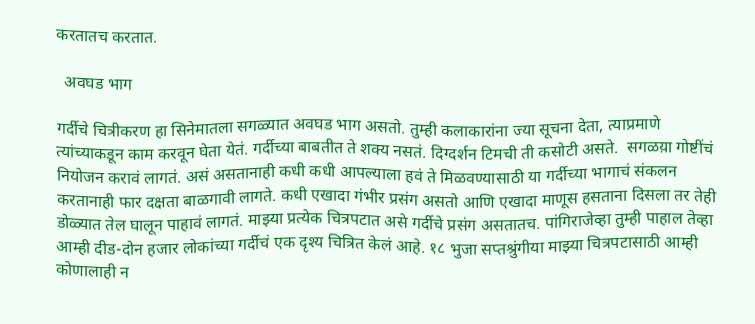करतातच करतात.

  अवघड भाग

गर्दीचे चित्रीकरण हा सिनेमातला सगळ्यात अवघड भाग असतो. तुम्ही कलाकारांना ज्या सूचना देता, त्याप्रमाणे त्यांच्याकडून काम करवून घेता येतं. गर्दीच्या बाबतीत ते शक्य नसतं. दिग्दर्शन टिमची ती कसोटी असते.  सगळय़ा गोष्टींचं नियोजन करावं लागतं. असं असतानाही कधी कधी आपल्याला हवं ते मिळवण्यासाठी या गर्दीच्या भागाचं संकलन करतानाही फार दक्षता बाळगावी लागते. कधी एखादा गंभीर प्रसंग असतो आणि एखादा माणूस हसताना दिसला तर तेही डोळ्यात तेल घालून पाहावं लागतं. माझ्या प्रत्येक चित्रपटात असे गर्दीचे प्रसंग असतातच. पांगिराजेव्हा तुम्ही पाहाल तेव्हा आम्ही दीड-दोन हजार लोकांच्या गर्दीचं एक दृश्य चित्रित केलं आहे. १८ भुजा सप्तश्रुंगीया माझ्या चित्रपटासाठी आम्ही कोणालाही न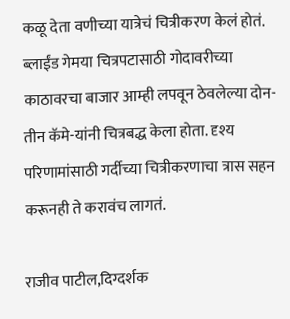कळू देता वणीच्या यात्रेचं चित्रीकरण केलं होतं. ब्लाईंड गेमया चित्रपटासाठी गोदावरीच्या काठावरचा बाजार आम्ही लपवून ठेवलेल्या दोन-तीन कॅमे-यांनी चित्रबद्ध केला होता. दृश्य परिणामांसाठी गर्दीच्या चित्रीकरणाचा त्रास सहन करूनही ते करावंच लागतं.

राजीव पाटील,दिग्दर्शक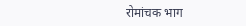रोमांचक भाग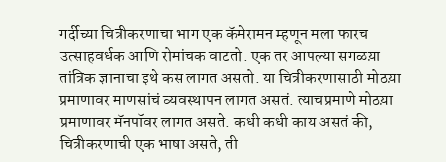गर्दीच्या चित्रीकरणाचा भाग एक कॅमेरामन म्हणून मला फारच उत्साहवर्धक आणि रोमांचक वाटतो. एक तर आपल्या सगळय़ा तांत्रिक ज्ञानाचा इथे कस लागत असतो. या चित्रीकरणासाठी मोठय़ा प्रमाणावर माणसांचं व्यवस्थापन लागत असतं. त्याचप्रमाणे मोठय़ा प्रमाणावर मॅनपॉवर लागत असते. कधी कधी काय असतं की, चित्रीकरणाची एक भाषा असते, ती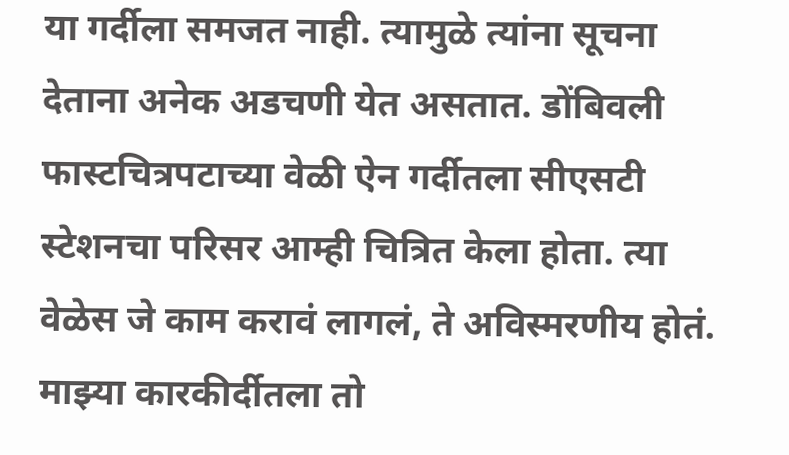या गर्दीला समजत नाही. त्यामुळे त्यांना सूचना देताना अनेक अडचणी येत असतात. डोंबिवली फास्टचित्रपटाच्या वेळी ऐन गर्दीतला सीएसटी स्टेशनचा परिसर आम्ही चित्रित केला होता. त्या वेळेस जे काम करावं लागलं, ते अविस्मरणीय होतं. माझ्या कारकीर्दीतला तो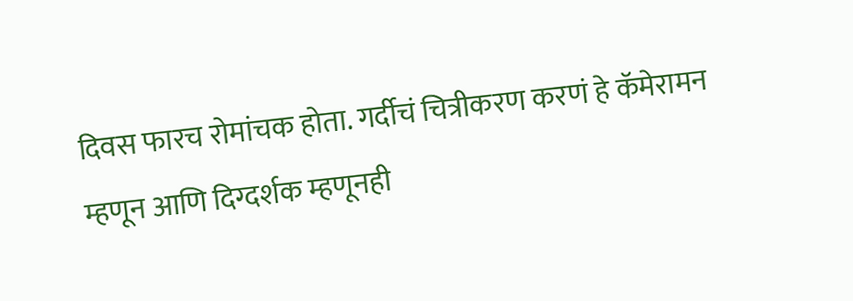दिवस फारच रोमांचक होता. गर्दीचं चित्रीकरण करणं हे कॅमेरामन म्हणून आणि दिग्दर्शक म्हणूनही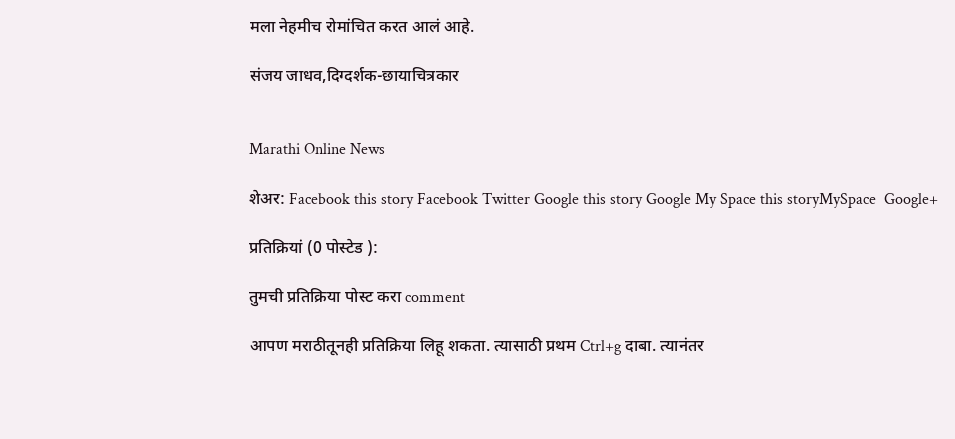मला नेहमीच रोमांचित करत आलं आहे.

संजय जाधव,दिग्दर्शक-छायाचित्रकार


Marathi Online News

शेअर: Facebook this story Facebook Twitter Google this story Google My Space this storyMySpace  Google+

प्रतिक्रियां (0 पोस्टेड ):

तुमची प्रतिक्रिया पोस्ट करा comment

आपण मराठीतूनही प्रतिक्रिया लिहू शकता. त्यासाठी प्रथम Ctrl+g दाबा. त्यानंतर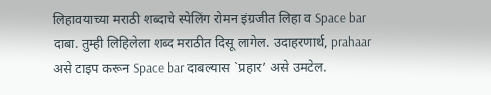लिहावयाच्या मराठी शब्दाचे स्पेलिंग रोमन इंग्रजीत लिहा व Space bar दाबा. तुम्ही लिहिलेला शब्द मराठीत दिसू लागेल. उदाहरणार्थ, prahaar असे टाइप करून Space bar दाबल्यास `प्रहार’ असे उमटेल.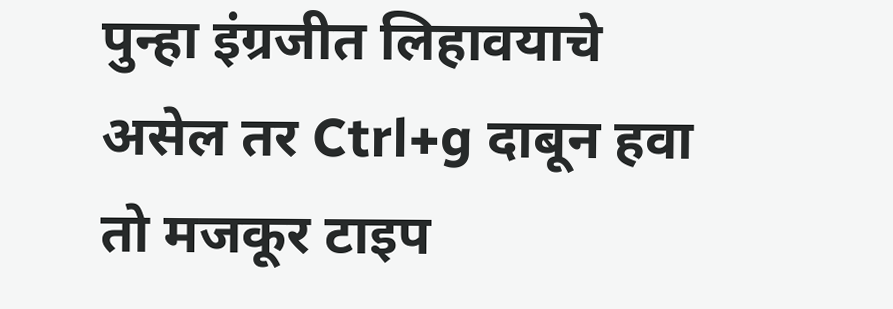पुन्हा इंग्रजीत लिहावयाचे असेल तर Ctrl+g दाबून हवा तो मजकूर टाइप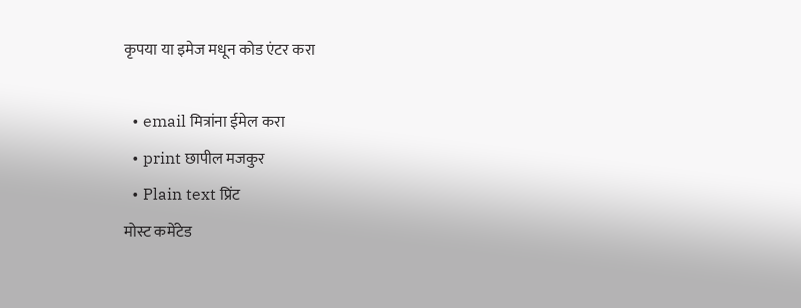कृपया या इमेज मधून कोड एंटर करा

  • email मित्रांना ईमेल करा
  • print छापील मजकुर
  • Plain text प्रिंट
मोस्ट कमेंटेड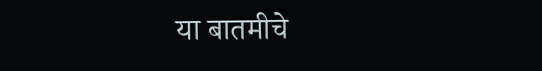या बातमीचे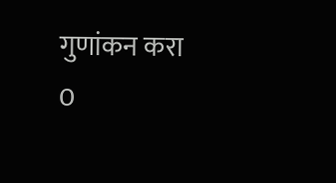गुणांकन करा
0